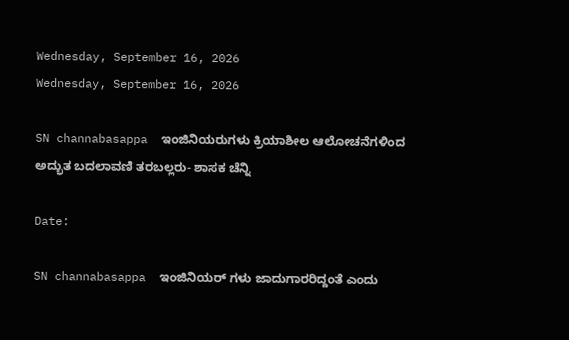Wednesday, September 16, 2026
Wednesday, September 16, 2026

SN channabasappa  ಇಂಜಿನಿಯರುಗಳು ಕ್ರಿಯಾಶೀಲ ಆಲೋಚನೆಗಳಿಂದ ಅದ್ಭುತ ಬದಲಾವಣಿ ತರಬಲ್ಲರು- ಶಾಸಕ ಚೆನ್ನಿ

Date:

SN channabasappa  ಇಂಜಿನಿಯರ್ ಗಳು ಜಾದುಗಾರರಿದ್ದಂತೆ ಎಂದು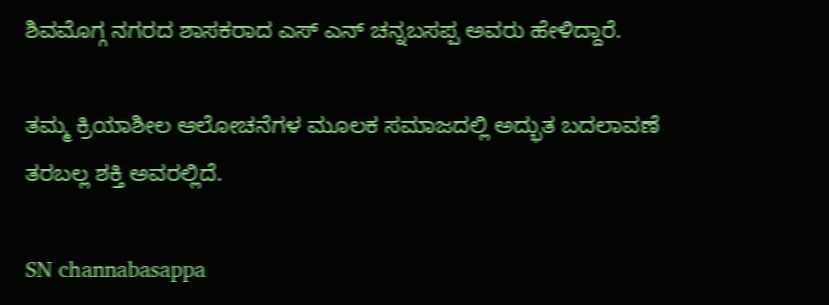ಶಿವಮೊಗ್ಗ ನಗರದ ಶಾಸಕರಾದ ಎಸ್ ಎನ್ ಚನ್ನಬಸಪ್ಪ ಅವರು ಹೇಳಿದ್ದಾರೆ.

ತಮ್ಮ ಕ್ರಿಯಾಶೀಲ ಆಲೋಚನೆಗಳ ಮೂಲಕ ಸಮಾಜದಲ್ಲಿ ಅದ್ಭುತ ಬದಲಾವಣೆ ತರಬಲ್ಲ ಶಕ್ತಿ ಅವರಲ್ಲಿದೆ.

SN channabasappa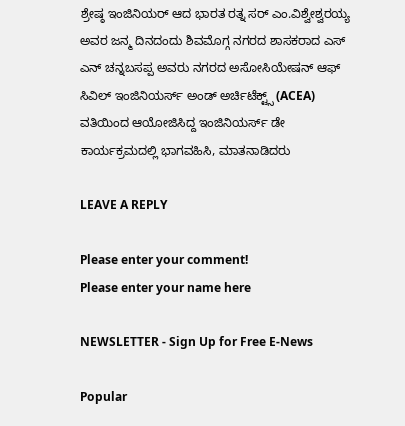ಶ್ರೇಷ್ಠ ಇಂಜಿನಿಯರ್ ಆದ ಭಾರತ ರತ್ನ ಸರ್ ಎಂ.ವಿಶ್ವೇಶ್ವರಯ್ಯ ಅವರ ಜನ್ಮ ದಿನದಂದು ಶಿವಮೊಗ್ಗ ನಗರದ ಶಾಸಕರಾದ ಎಸ್ ಎನ್ ಚನ್ನಬಸಪ್ಪ ಅವರು ನಗರದ ಅಸೋಸಿಯೇಷನ್ ಆಫ್ ಸಿವಿಲ್ ಇಂಜಿನಿಯರ್ಸ್ ಅಂಡ್ ಅರ್ಚಿಟೆಕ್ಟ್ಸ್ (ACEA) ವತಿಯಿಂದ ಆಯೋಜಿಸಿದ್ದ ಇಂಜಿನಿಯರ್ಸ್ ಡೇ ಕಾರ್ಯಕ್ರಮದಲ್ಲಿ ಭಾಗವಹಿಸಿ, ಮಾತನಾಡಿದರು

LEAVE A REPLY

Please enter your comment!
Please enter your name here

NEWSLETTER - Sign Up for Free E-News

Popular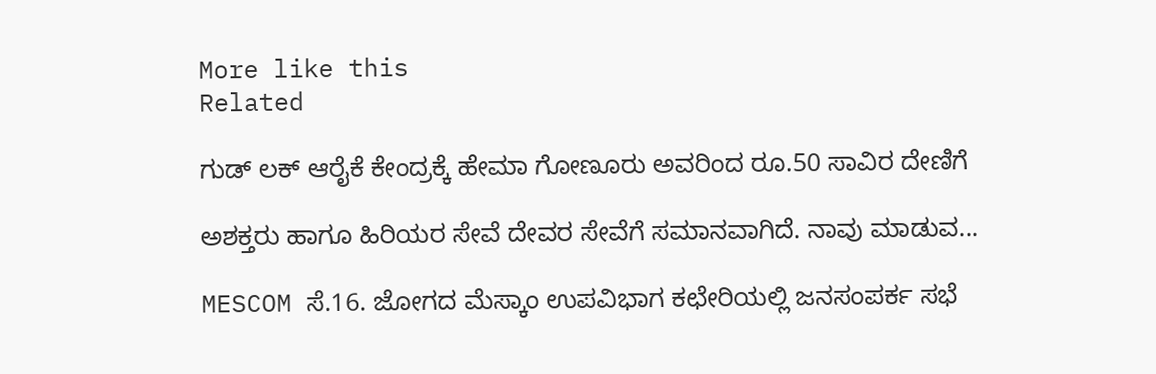More like this
Related

ಗುಡ್ ಲಕ್ ಆರೈಕೆ ಕೇಂದ್ರಕ್ಕೆ ಹೇಮಾ ಗೋಣೂರು ಅವರಿಂದ ರೂ.50 ಸಾವಿರ ದೇಣಿಗೆ

ಅಶಕ್ತರು ಹಾಗೂ ಹಿರಿಯರ ಸೇವೆ ದೇವರ ಸೇವೆಗೆ ಸಮಾನವಾಗಿದೆ. ನಾವು ಮಾಡುವ...

MESCOM ಸೆ.16. ಜೋಗದ ಮೆಸ್ಕಾಂ ಉಪವಿಭಾಗ ಕಛೇರಿಯಲ್ಲಿ ಜನಸಂಪರ್ಕ ಸಭೆ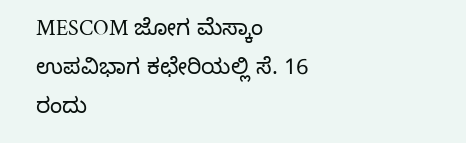MESCOM ಜೋಗ ಮೆಸ್ಕಾಂ ಉಪವಿಭಾಗ ಕಛೇರಿಯಲ್ಲಿ ಸೆ. 16 ರಂದು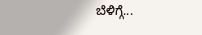ಬೆಳಿಗ್ಗೆ...